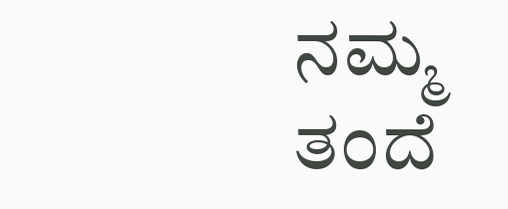ನಮ್ಮ ತಂದೆ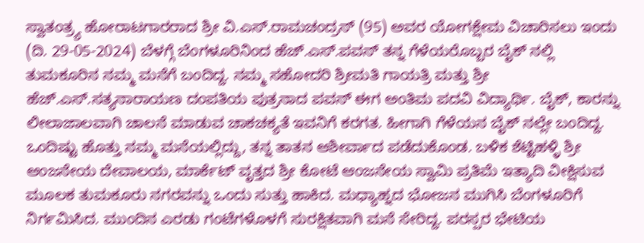ಸ್ವಾತಂತ್ರ್ಯ ಹೋರಾಟಗಾರರಾದ ಶ್ರೀ ವಿ.ಎಸ್.ರಾಮಚಂದ್ರನ್ (95) ಅವರ ಯೋಗಕ್ಷೇಮ ವಿಚಾರಿಸಲು ಇಂದು (ದಿ. 29-05-2024) ಬೆಳಗ್ಗೆ ಬೆಂಗಳೂರಿನಿಂದ ಹೆಚ್.ಎಸ್.ಪವನ್ ತನ್ನ ಗೆಳೆಯರೊಬ್ಬರ ಬೈಕ್ ನಲ್ಲಿ ತುಮಕೂರಿನ ನಮ್ಮ ಮನೆಗೆ ಬಂದಿದ್ದ. ನಮ್ಮ ಸಹೋದರಿ ಶ್ರೀಮತಿ ಗಾಯತ್ರಿ ಮತ್ತು ಶ್ರೀ ಹೆಚ್.ಎಸ್.ಸತ್ಯನಾರಾಯಣ ದಂಪತಿಯ ಪುತ್ರನಾದ ಪವನ್ ಈಗ ಅಂತಿಮ ಪದವಿ ವಿದ್ಯಾರ್ಥಿ. ಬೈಕ್, ಕಾರನ್ನು ಲೀಲಾಜಾಲವಾಗಿ ಚಾಲನೆ ಮಾಡುವ ಚಾಕಚಕ್ಯತೆ ಇವನಿಗೆ ಕರಗತ. ಹೀಗಾಗಿ ಗೆಳೆಯನ ಬೈಕ್ ನಲ್ಲೇ ಬಂದಿದ್ದ. ಒಂದಿಷ್ಟು ಹೊತ್ತು ನಮ್ಮ ಮನೆಯಲ್ಲಿದ್ದು, ತನ್ನ ತಾತನ ಆಶೀರ್ವಾದ ಪಡೆದುಕೊಂಡ. ಬಳಿಕ ಶೆಟ್ಟಿಹಳ್ಳಿ ಶ್ರೀ ಆಂಜನೇಯ ದೇವಾಲಯ, ಮಾರ್ಕೆಟ್ ವೃತ್ತದ ಶ್ರೀ ಕೋಟೆ ಆಂಜನೇಯ ಸ್ವಾಮಿ ಪ್ರತಿಮೆ ಇತ್ಯಾದಿ ವೀಕ್ಷಿಸುವ ಮೂಲಕ ತುಮಕೂರು ನಗರವನ್ನು ಒಂದು ಸುತ್ತು ಹಾಕಿದ. ಮಧ್ಯಾಹ್ನದ ಭೋಜನ ಮುಗಿಸಿ ಬೆಂಗಳೂರಿಗೆ ನಿರ್ಗಮಿಸಿದ. ಮುಂದಿನ ಎರಡು ಗಂಟೆಗಳೊಳಗೆ ಸುರಕ್ಷಿತವಾಗಿ ಮನೆ ಸೇರಿದ್ದ. ಪರಸ್ಪರ ಭೇಟಿಯ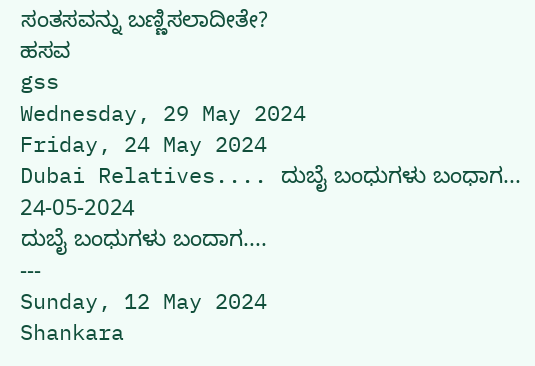ಸಂತಸವನ್ನು ಬಣ್ಣಿಸಲಾದೀತೇ?
ಹಸವ
gss
Wednesday, 29 May 2024
Friday, 24 May 2024
Dubai Relatives.... ದುಬೈ ಬಂಧುಗಳು ಬಂಧಾಗ... 24-05-2024
ದುಬೈ ಬಂಧುಗಳು ಬಂದಾಗ....
---
Sunday, 12 May 2024
Shankara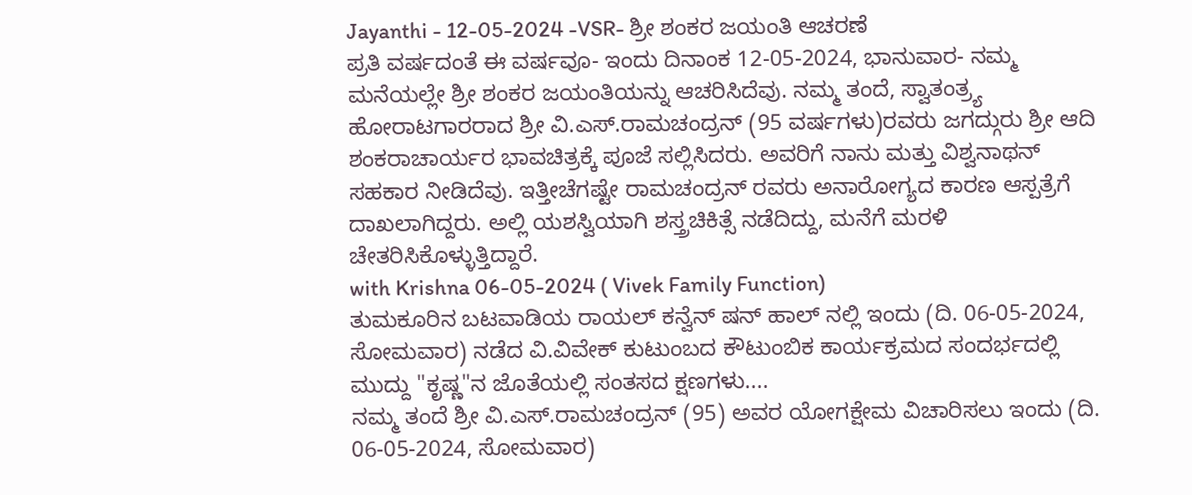Jayanthi - 12-05-2024 -VSR- ಶ್ರೀ ಶಂಕರ ಜಯಂತಿ ಆಚರಣೆ
ಪ್ರತಿ ವರ್ಷದಂತೆ ಈ ವರ್ಷವೂ- ಇಂದು ದಿನಾಂಕ 12-05-2024, ಭಾನುವಾರ- ನಮ್ಮ ಮನೆಯಲ್ಲೇ ಶ್ರೀ ಶಂಕರ ಜಯಂತಿಯನ್ನು ಆಚರಿಸಿದೆವು. ನಮ್ಮ ತಂದೆ, ಸ್ವಾತಂತ್ರ್ಯ ಹೋರಾಟಗಾರರಾದ ಶ್ರೀ ವಿ.ಎಸ್.ರಾಮಚಂದ್ರನ್ (95 ವರ್ಷಗಳು)ರವರು ಜಗದ್ಗುರು ಶ್ರೀ ಆದಿ ಶಂಕರಾಚಾರ್ಯರ ಭಾವಚಿತ್ರಕ್ಕೆ ಪೂಜೆ ಸಲ್ಲಿಸಿದರು. ಅವರಿಗೆ ನಾನು ಮತ್ತು ವಿಶ್ವನಾಥನ್ ಸಹಕಾರ ನೀಡಿದೆವು. ಇತ್ತೀಚೆಗಷ್ಟೇ ರಾಮಚಂದ್ರನ್ ರವರು ಅನಾರೋಗ್ಯದ ಕಾರಣ ಆಸ್ಪತ್ರೆಗೆ ದಾಖಲಾಗಿದ್ದರು. ಅಲ್ಲಿ ಯಶಸ್ವಿಯಾಗಿ ಶಸ್ತ್ರಚಿಕಿತ್ಸೆ ನಡೆದಿದ್ದು, ಮನೆಗೆ ಮರಳಿ ಚೇತರಿಸಿಕೊಳ್ಳುತ್ತಿದ್ದಾರೆ.
with Krishna 06-05-2024 ( Vivek Family Function)
ತುಮಕೂರಿನ ಬಟವಾಡಿಯ ರಾಯಲ್ ಕನ್ವೆನ್ ಷನ್ ಹಾಲ್ ನಲ್ಲಿ ಇಂದು (ದಿ. 06-05-2024, ಸೋಮವಾರ) ನಡೆದ ವಿ.ವಿವೇಕ್ ಕುಟುಂಬದ ಕೌಟುಂಬಿಕ ಕಾರ್ಯಕ್ರಮದ ಸಂದರ್ಭದಲ್ಲಿ ಮುದ್ದು "ಕೃಷ್ಣ"ನ ಜೊತೆಯಲ್ಲಿ ಸಂತಸದ ಕ್ಷಣಗಳು....
ನಮ್ಮ ತಂದೆ ಶ್ರೀ ವಿ.ಎಸ್.ರಾಮಚಂದ್ರನ್ (95) ಅವರ ಯೋಗಕ್ಷೇಮ ವಿಚಾರಿಸಲು ಇಂದು (ದಿ. 06-05-2024, ಸೋಮವಾರ)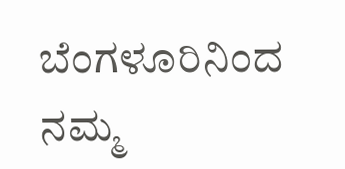ಬೆಂಗಳೂರಿನಿಂದ ನಮ್ಮ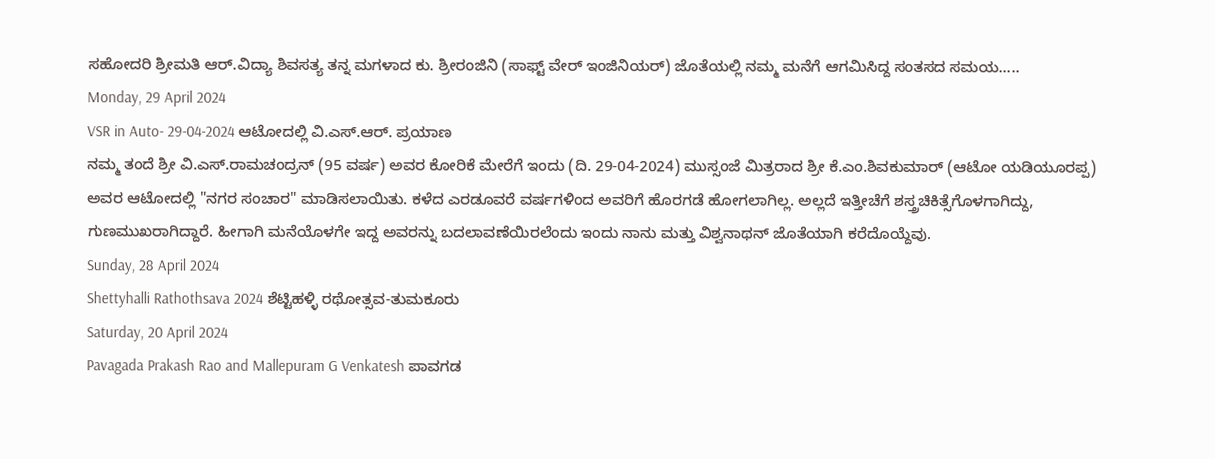ಸಹೋದರಿ ಶ್ರೀಮತಿ ಆರ್.ವಿದ್ಯಾ ಶಿವಸತ್ಯ ತನ್ನ ಮಗಳಾದ ಕು. ಶ್ರೀರಂಜಿನಿ (ಸಾಫ್ಟ್ ವೇರ್ ಇಂಜಿನಿಯರ್) ಜೊತೆಯಲ್ಲಿ ನಮ್ಮ ಮನೆಗೆ ಆಗಮಿಸಿದ್ದ ಸಂತಸದ ಸಮಯ.....
Monday, 29 April 2024
VSR in Auto- 29-04-2024 ಆಟೋದಲ್ಲಿ ವಿ.ಎಸ್.ಆರ್. ಪ್ರಯಾಣ
ನಮ್ಮ ತಂದೆ ಶ್ರೀ ವಿ.ಎಸ್.ರಾಮಚಂದ್ರನ್ (95 ವರ್ಷ) ಅವರ ಕೋರಿಕೆ ಮೇರೆಗೆ ಇಂದು (ದಿ. 29-04-2024) ಮುಸ್ಸಂಜೆ ಮಿತ್ರರಾದ ಶ್ರೀ ಕೆ.ಎಂ.ಶಿವಕುಮಾರ್ (ಆಟೋ ಯಡಿಯೂರಪ್ಪ) ಅವರ ಆಟೋದಲ್ಲಿ "ನಗರ ಸಂಚಾರ" ಮಾಡಿಸಲಾಯಿತು. ಕಳೆದ ಎರಡೂವರೆ ವರ್ಷಗಳಿಂದ ಅವರಿಗೆ ಹೊರಗಡೆ ಹೋಗಲಾಗಿಲ್ಲ. ಅಲ್ಲದೆ ಇತ್ತೀಚೆಗೆ ಶಸ್ತ್ರಚಿಕಿತ್ಸೆಗೊಳಗಾಗಿದ್ದು, ಗುಣಮುಖರಾಗಿದ್ದಾರೆ. ಹೀಗಾಗಿ ಮನೆಯೊಳಗೇ ಇದ್ದ ಅವರನ್ನು ಬದಲಾವಣೆಯಿರಲೆಂದು ಇಂದು ನಾನು ಮತ್ತು ವಿಶ್ವನಾಥನ್ ಜೊತೆಯಾಗಿ ಕರೆದೊಯ್ದೆವು.
Sunday, 28 April 2024
Shettyhalli Rathothsava 2024 ಶೆಟ್ಟಿಹಳ್ಳಿ ರಥೋತ್ಸವ-ತುಮಕೂರು
Saturday, 20 April 2024
Pavagada Prakash Rao and Mallepuram G Venkatesh ಪಾವಗಡ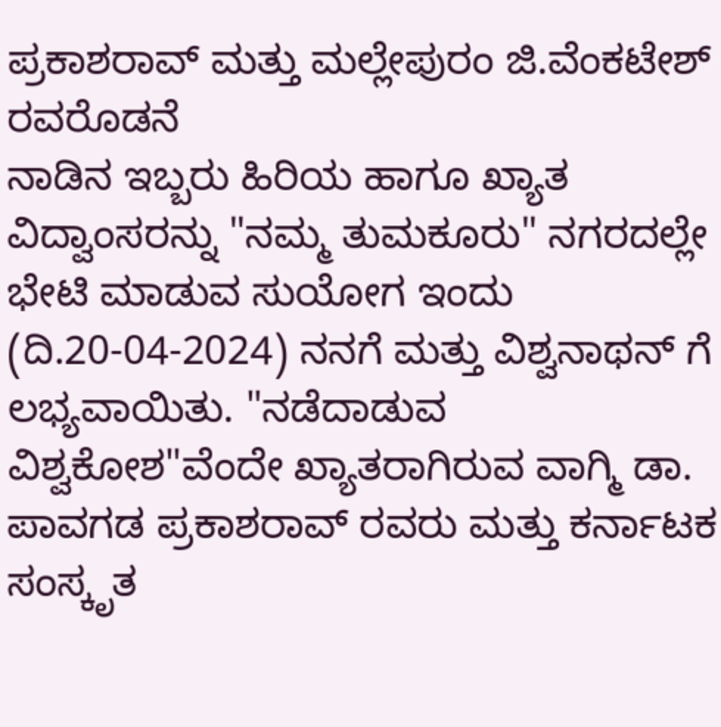ಪ್ರಕಾಶರಾವ್ ಮತ್ತು ಮಲ್ಲೇಪುರಂ ಜಿ.ವೆಂಕಟೇಶ್ ರವರೊಡನೆ
ನಾಡಿನ ಇಬ್ಬರು ಹಿರಿಯ ಹಾಗೂ ಖ್ಯಾತ ವಿದ್ವಾಂಸರನ್ನು "ನಮ್ಮ ತುಮಕೂರು" ನಗರದಲ್ಲೇ ಭೇಟಿ ಮಾಡುವ ಸುಯೋಗ ಇಂದು (ದಿ.20-04-2024) ನನಗೆ ಮತ್ತು ವಿಶ್ವನಾಥನ್ ಗೆ ಲಭ್ಯವಾಯಿತು. "ನಡೆದಾಡುವ ವಿಶ್ವಕೋಶ"ವೆಂದೇ ಖ್ಯಾತರಾಗಿರುವ ವಾಗ್ಮಿ ಡಾ. ಪಾವಗಡ ಪ್ರಕಾಶರಾವ್ ರವರು ಮತ್ತು ಕರ್ನಾಟಕ ಸಂಸ್ಕೃತ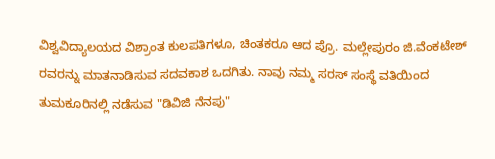ವಿಶ್ವವಿದ್ಯಾಲಯದ ವಿಶ್ರಾಂತ ಕುಲಪತಿಗಳೂ, ಚಿಂತಕರೂ ಆದ ಪ್ರೊ. ಮಲ್ಲೇಪುರಂ ಜಿ.ವೆಂಕಟೇಶ್ ರವರನ್ನು ಮಾತನಾಡಿಸುವ ಸದವಕಾಶ ಒದಗಿತು. ನಾವು ನಮ್ಮ ಸರಸ್ ಸಂಸ್ಥೆ ವತಿಯಿಂದ ತುಮಕೂರಿನಲ್ಲಿ ನಡೆಸುವ "ಡಿವಿಜಿ ನೆನಪು"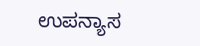ಉಪನ್ಯಾಸ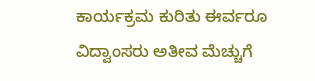ಕಾರ್ಯಕ್ರಮ ಕುರಿತು ಈರ್ವರೂ ವಿದ್ವಾಂಸರು ಅತೀವ ಮೆಚ್ಚುಗೆ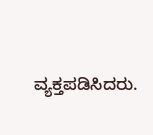ವ್ಯಕ್ತಪಡಿಸಿದರು.